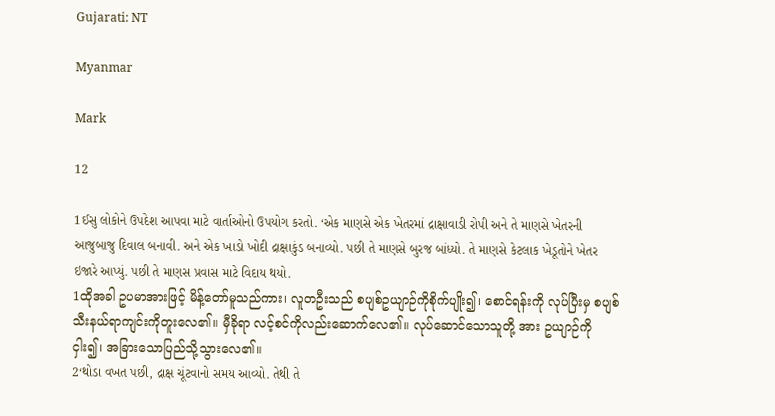Gujarati: NT

Myanmar

Mark

12

1ઈસુ લોકોને ઉપદેશ આપવા માટે વાર્તાઓનો ઉપયોગ કરતો. ‘એક માણસે એક ખેતરમાં દ્રાક્ષાવાડી રોપી અને તે માણસે ખેતરની આજુબાજુ દિવાલ બનાવી. અને એક ખાડો ખોદી દ્રાક્ષાકુંડ બનાવ્યો. પછી તે માણસે બુરજ બાંધ્યો. તે માણસે કેટલાક ખેડૂતોને ખેતર ઇજારે આપ્યું. પછી તે માણસ પ્રવાસ માટે વિદાય થયો.
1ထိုအခါ ဥပမာအားဖြင့် မိန့်တော်မူသည်ကား၊ လူတဦးသည် စပျစ်ဥယျာဉ်ကိုစိုက်ပျိုး၍၊ စောင်ရန်းကို လုပ်ပြီးမှ စပျစ်သီးနယ်ရာကျင်းကိုတူးလေ၏။ မှီခိုရာ လင့်စင်ကိုလည်းဆောက်လေ၏။ လုပ်ဆောင်သောသူတို့ အား ဥယျာဉ်ကိုငှါး၍၊ အခြားသောပြည်သို့သွားလေ၏။
2‘થોડા વખત પછી, દ્રાક્ષ ચૂંટવાનો સમય આવ્યો. તેથી તે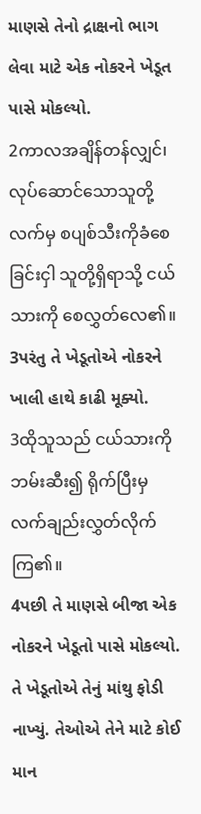માણસે તેનો દ્રાક્ષનો ભાગ લેવા માટે એક નોકરને ખેડૂત પાસે મોકલ્યો.
2ကာလအချိန်တန်လျှင်၊ လုပ်ဆောင်သောသူတို့ လက်မှ စပျစ်သီးကိုခံစေခြင်းငှါ သူတို့ရှိရာသို့ ငယ်သားကို စေလွှတ်လေ၏။
3પરંતુ તે ખેડૂતોએ નોકરને ખાલી હાથે કાઢી મૂક્યો.
3ထိုသူသည် ငယ်သားကိုဘမ်းဆီး၍ ရိုက်ပြီးမှ လက်ချည်းလွှတ်လိုက်ကြ၏။
4પછી તે માણસે બીજા એક નોકરને ખેડૂતો પાસે મોકલ્યો. તે ખેડૂતોએ તેનું માંથુ ફોડી નાખ્યું. તેઓએ તેને માટે કોઈ માન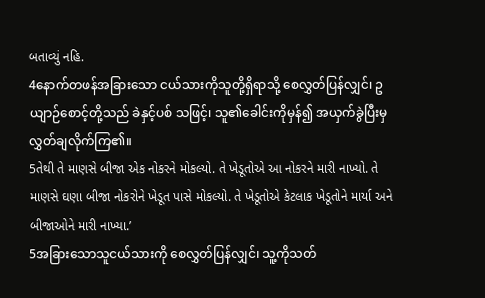બતાવ્યું નહિ.
4နောက်တဖန်အခြားသော ငယ်သားကိုသူတို့ရှိရာသို့ စေလွှတ်ပြန်လျှင်၊ ဥယျာဉ်စောင့်တို့သည် ခဲနှင့်ပစ် သဖြင့်၊ သူ၏ခေါင်းကိုမှန်၍ အယှက်ခွဲပြီးမှ လွှတ်ချလိုက်ကြ၏။
5તેથી તે માણસે બીજા એક નોકરને મોકલ્યો. તે ખેડૂતોએ આ નોકરને મારી નાખ્યો. તે માણસે ઘણા બીજા નોકરોને ખેડૂત પાસે મોકલ્યો. તે ખેડૂતોએ કેટલાક ખેડૂતોને માર્યા અને બીજાઓને મારી નાખ્યા.’
5အခြားသောသူငယ်သားကို စေလွှတ်ပြန်လျှင်၊ သူ့ကိုသတ်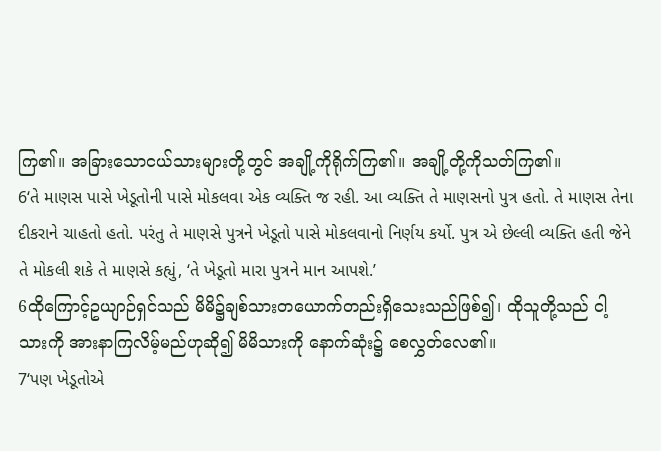ကြ၏။ အခြားသောငယ်သားများတို့တွင် အချို့ကိုရိုက်ကြ၏။ အချို့တို့ကိုသတ်ကြ၏။
6‘તે માણસ પાસે ખેડૂતોની પાસે મોકલવા એક વ્યક્તિ જ રહી. આ વ્યક્તિ તે માણસનો પુત્ર હતો. તે માણસ તેના દીકરાને ચાહતો હતો. પરંતુ તે માણસે પુત્રને ખેડૂતો પાસે મોકલવાનો નિર્ણય કર્યો. પુત્ર એ છેલ્લી વ્યક્તિ હતી જેને તે મોકલી શકે તે માણસે કહ્યું, ‘તે ખેડૂતો મારા પુત્રને માન આપશે.’
6ထိုကြောင့်ဥယျာဉ်ရှင်သည် မိမိ၌ချစ်သားတယောက်တည်းရှိသေးသည်ဖြစ်၍၊ ထိုသူတို့သည် ငါ့သားကို အားနာကြလိမ့်မည်ဟုဆို၍ မိမိသားကို နောက်ဆုံး၌ စေလွှတ်လေ၏။
7‘પણ ખેડૂતોએ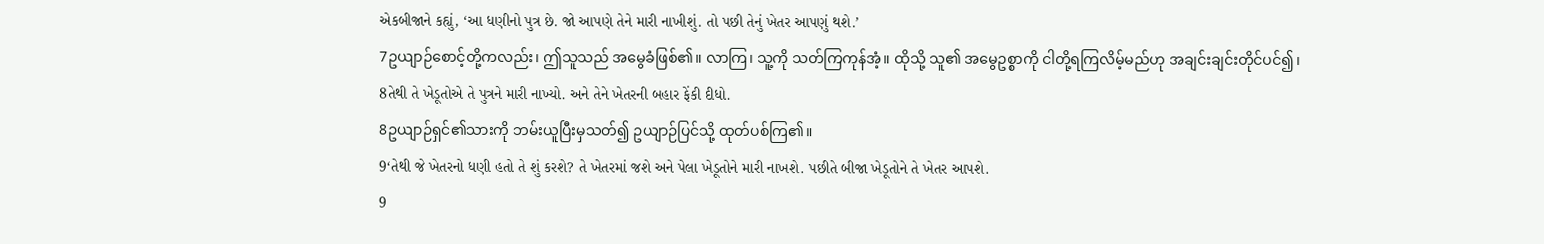એકબીજાને કહ્યું, ‘આ ધણીનો પુત્ર છે. જો આપણે તેને મારી નાખીશું. તો પછી તેનું ખેતર આપણું થશે.’
7ဥယျာဉ်စောင့်တို့ကလည်း၊ ဤသူသည် အမွေခံဖြစ်၏။ လာကြ၊ သူ့ကို သတ်ကြကုန်အံ့။ ထိုသို့ သူ၏ အမွေဥစ္စာကို ငါတို့ရကြလိမ့်မည်ဟု အချင်းချင်းတိုင်ပင်၍၊
8તેથી તે ખેડૂતોએ તે પુત્રને મારી નાખ્યો. અને તેને ખેતરની બહાર ફેંકી દીધો.
8ဥယျာဉ်ရှင်၏သားကို ဘမ်းယူပြီးမှသတ်၍ ဥယျာဉ်ပြင်သို့ ထုတ်ပစ်ကြ၏။
9‘તેથી જે ખેતરનો ધણી હતો તે શું કરશે? તે ખેતરમાં જશે અને પેલા ખેડૂતોને મારી નાખશે. પછીતે બીજા ખેડૂતોને તે ખેતર આપશે.
9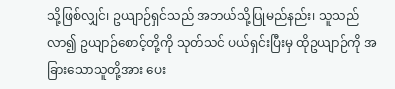သို့ဖြစ်လျှင်၊ ဥယျာဉ်ရှင်သည် အဘယ်သို့ပြုမည်နည်း၊ သူသည်လာ၍ ဥယျာဉ်စောင့်တို့ကို သုတ်သင် ပယ်ရှင်းပြီးမှ ထိုဥယျာဉ်ကို အခြားသောသူတို့အား ပေး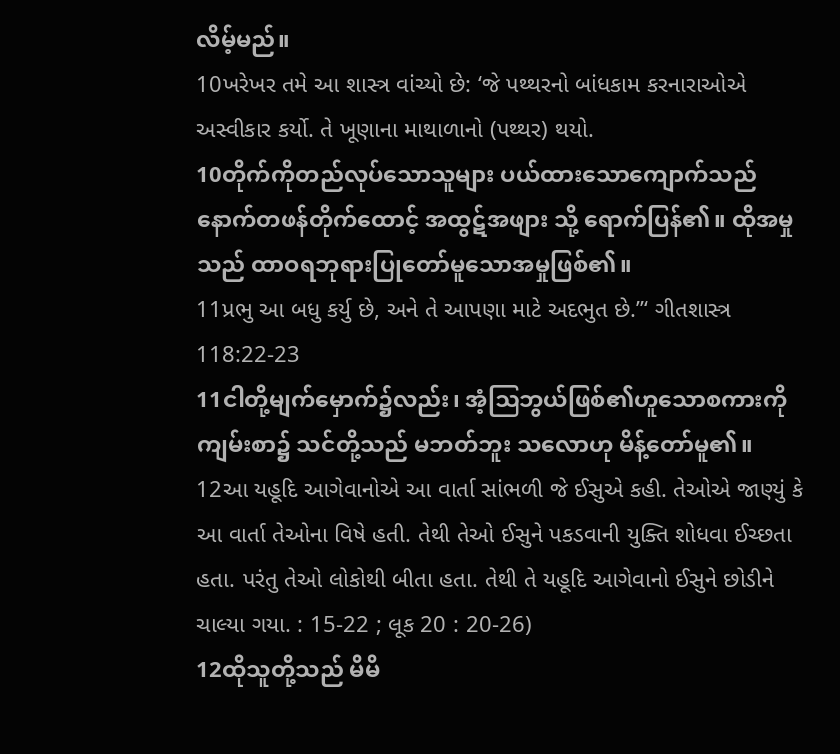လိမ့်မည်။
10ખરેખર તમે આ શાસ્ત્ર વાંચ્યો છે: ‘જે પથ્થરનો બાંધકામ કરનારાઓએ અસ્વીકાર કર્યો. તે ખૂણાના માથાળાનો (પથ્થર) થયો.
10တိုက်ကိုတည်လုပ်သောသူများ ပယ်ထားသောကျောက်သည် နောက်တဖန်တိုက်ထောင့် အထွဋ်အဖျား သို့ ရောက်ပြန်၏။ ထိုအမှုသည် ထာဝရဘုရားပြုတော်မူသောအမှုဖြစ်၏။
11પ્રભુ આ બધુ કર્યુ છે, અને તે આપણા માટે અદભુત છે.”‘ ગીતશાસ્ત્ર 118:22-23
11ငါတို့မျက်မှောက်၌လည်း၊ အံ့ဩဘွယ်ဖြစ်၏ဟူသောစကားကိုကျမ်းစာ၌ သင်တို့သည် မဘတ်ဘူး သလောဟု မိန့်တော်မူ၏။
12આ યહૂદિ આગેવાનોએ આ વાર્તા સાંભળી જે ઈસુએ કહી. તેઓએ જાણ્યું કે આ વાર્તા તેઓના વિષે હતી. તેથી તેઓ ઈસુને પકડવાની યુક્તિ શોધવા ઈચ્છતા હતા. પરંતુ તેઓ લોકોથી બીતા હતા. તેથી તે યહૂદિ આગેવાનો ઈસુને છોડીને ચાલ્યા ગયા. : 15-22 ; લૂક 20 : 20-26)
12ထိုသူတို့သည် မိမိ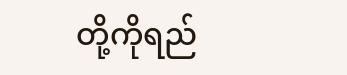တို့ကိုရည်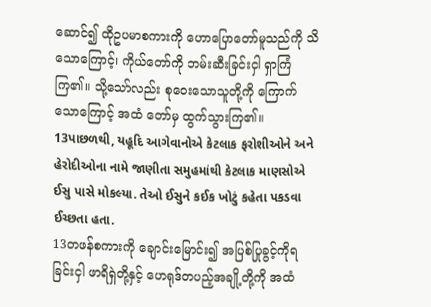ဆောင်၍ ထိုဥပမာစကားကို ဟောပြောတော်မူသည်ကို သိသောကြောင့်၊ ကိုယ်တော်ကို ဘမ်းဆီးခြင်းငှါ ရှာကြံကြ၏။ သို့သော်လည်း စုဝေးသောသူတို့ကို ကြောက်သောကြောင့် အထံ တော်မှ ထွက်သွားကြ၏။
13પાછળથી, યહૂદિ આગેવાનોએ કેટલાક ફરોશીઓને અને હેરોદીઓના નામે જાણીતા સમુહમાંથી કેટલાક માણસોએ ઈસુ પાસે મોકલ્યા. તેઓ ઈસુને કઈક ખોટું કહેતા પકડવા ઈચ્છતા હતા.
13တဖန်စကားကို ချောင်းမြောင်း၍ အပြစ်ပြုခွင့်ကိုရခြင်းငှါ ဖာရိရှဲတို့နှင့် ဟေရုဒ်တပည့်အချို့တို့ကို အထံ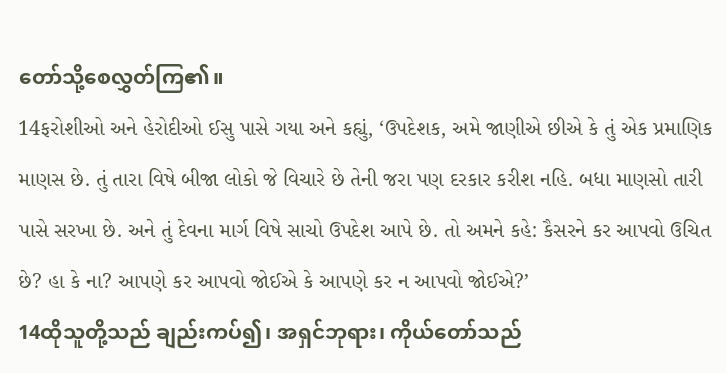တော်သို့စေလွှတ်ကြ၏။
14ફરોશીઓ અને હેરોદીઓ ઈસુ પાસે ગયા અને કહ્યું, ‘ઉપદેશક, અમે જાણીએ છીએ કે તું એક પ્રમાણિક માણસ છે. તું તારા વિષે બીજા લોકો જે વિચારે છે તેની જરા પણ દરકાર કરીશ નહિ. બધા માણસો તારી પાસે સરખા છે. અને તું દેવના માર્ગ વિષે સાચો ઉપદેશ આપે છે. તો અમને કહે: કૈસરને કર આપવો ઉચિત છે? હા કે ના? આપણે કર આપવો જોઈએ કે આપણે કર ન આપવો જોઈએ?’
14ထိုသူတို့သည် ချည်းကပ်၍၊ အရှင်ဘုရား၊ ကိုယ်တော်သည်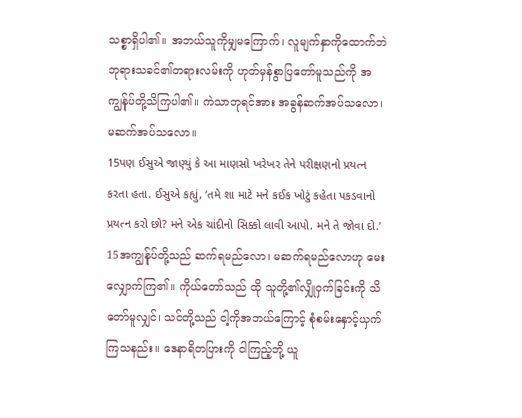သစ္စာရှိပါ၏။ အဘယ်သူကိုမျှမကြောက်၊ လူမျက်နှာကိုထောက်ဘဲ ဘုရားသခင်၏တရားလမ်းကို ဟုတ်မှန်စွာပြတော်မူသည်ကို အကျွန်ုပ်တို့သိကြပါ၏။ ကဲသာဘုရင်အား အခွန်ဆက်အပ်သလော၊ မဆက်အပ်သလော။
15પણ ઈસુએ જાણ્યું કે આ માણસો ખરેખર તેને પરીક્ષણનો પ્રયત્ન કરતા હતા. ઈસુએ કહ્યું, ‘તમે શા માટે મને કઈક ખોટું કહેતા પકડવાનો પ્રયત્ન કરો છો? મને એક ચાંદીનો સિક્કો લાવી આપો. મને તે જોવા દો.’
15အကျွန်ုပ်တို့သည် ဆက်ရမည်လော၊ မဆက်ရမည်လောဟု မေးလျှောက်ကြ၏။ ကိုယ်တော်သည် ထို သူတို့၏လျှိုဝှက်ခြင်းကို သိတော်မူလျှင်၊ သင်တို့သည် ငါ့ကိုအဘယ်ကြောင့် စုံစမ်းနှောင့်ယှက်ကြသနည်း။ ဒေနာရိတပြားကို ငါကြည့်ဘို့ ယူ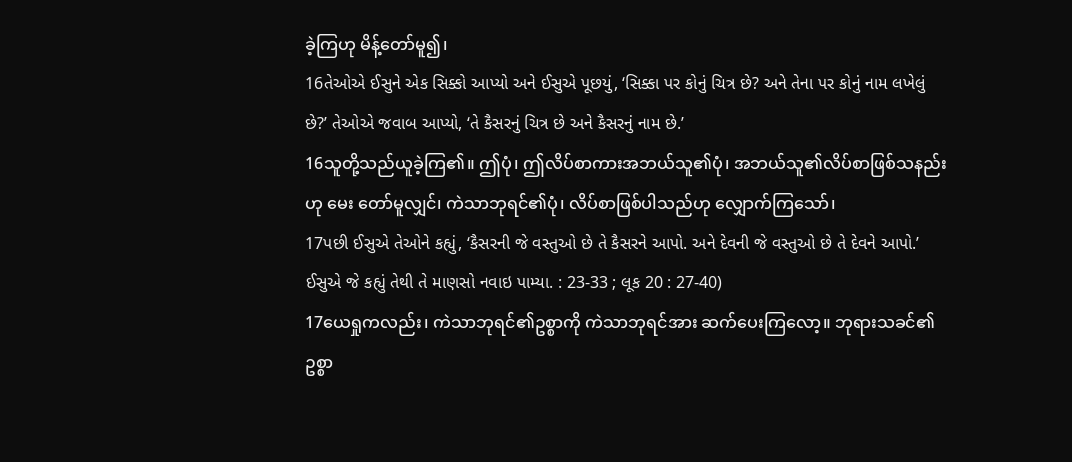ခဲ့ကြဟု မိန့်တော်မူ၍၊
16તેઓએ ઈસુને એક સિક્કો આપ્યો અને ઈસુએ પૂછયું, ‘સિક્કા પર કોનું ચિત્ર છે? અને તેના પર કોનું નામ લખેલું છે?’ તેઓએ જવાબ આપ્યો, ‘તે કૈસરનું ચિત્ર છે અને કૈસરનું નામ છે.’
16သူတို့သည်ယူခဲ့ကြ၏။ ဤပုံ၊ ဤလိပ်စာကားအဘယ်သူ၏ပုံ၊ အဘယ်သူ၏လိပ်စာဖြစ်သနည်းဟု မေး တော်မူလျှင်၊ ကဲသာဘုရင်၏ပုံ၊ လိပ်စာဖြစ်ပါသည်ဟု လျှောက်ကြသော်၊
17પછી ઈસુએ તેઓને કહ્યું, ‘કૈસરની જે વસ્તુઓ છે તે કૈસરને આપો. અને દેવની જે વસ્તુઓ છે તે દેવને આપો.’ ઈસુએ જે કહ્યું તેથી તે માણસો નવાઇ પામ્યા. : 23-33 ; લૂક 20 : 27-40)
17ယေရှုကလည်း၊ ကဲသာဘုရင်၏ဥစ္စာကို ကဲသာဘုရင်အား ဆက်ပေးကြလော့။ ဘုရားသခင်၏ဥစ္စာ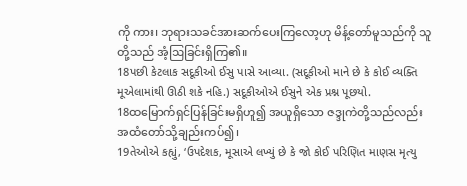ကို ကား၊ ဘုရားသခင်အားဆက်ပေးကြလော့ဟု မိန့်တော်မူသည်ကို သူတို့သည် အံ့ဩခြင်းရှိကြ၏။
18પછી કેટલાક સદૂકીઓ ઈસુ પાસે આવ્યા. (સદૂકીઓ માને છે કે કોઈ વ્યક્તિ મૂએલામાંથી ઊઠી શકે નહિ.) સદૂકીઓએ ઈસુને એક પ્રશ્ન પૂછયો.
18ထမြောက်ရှင်ပြန်ခြင်းမရှိဟူ၍ အယူရှိသော ဇဒ္ဒုကဲတို့သည်လည်း အထံတော်သို့ချည်းကပ်၍၊
19તેઓએ કહ્યું, ‘ઉપદેશક, મૂસાએ લખ્યું છે કે જો કોઈ પરિણિત માણસ મૃત્યુ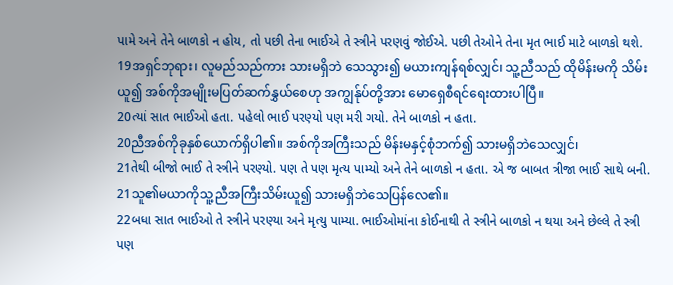પામે અને તેને બાળકો ન હોય, તો પછી તેના ભાઈએ તે સ્ત્રીને પરણવું જોઈએ. પછી તેઓને તેના મૃત ભાઈ માટે બાળકો થશે.
19အရှင်ဘုရား၊ လူမည်သည်ကား သားမရှိဘဲ သေသွား၍ မယားကျန်ရစ်လျှင်၊ သူ့ညီသည် ထိုမိန်းမကို သိမ်းယူ၍ အစ်ကိုအမျိုးမပြတ်ဆက်နွှယ်စေဟု အကျွန်ုပ်တို့အား မောရှေစီရင်ရေးထားပါပြီ။
20ત્યાં સાત ભાઈઓ હતા. પહેલો ભાઈ પરણ્યો પણ મરી ગયો. તેને બાળકો ન હતા.
20ညီအစ်ကိုခုနှစ်ယောက်ရှိပါ၏။ အစ်ကိုအကြီးသည် မိန်းမနှင့်စုံဘက်၍ သားမရှိဘဲသေလျှင်၊
21તેથી બીજો ભાઈ તે સ્ત્રીને પરણ્યો. પણ તે પણ મૃત્ય પામ્યો અને તેને બાળકો ન હતા. એ જ બાબત ત્રીજા ભાઈ સાથે બની.
21သူ၏မယာကိုသူ့ညီအကြီးသိမ်းယူ၍ သားမရှိဘဲသေပြန်လေ၏။
22બધા સાત ભાઈઓ તે સ્ત્રીને પરણ્યા અને મૃત્યુ પામ્યા. ભાઈઓમાંના કોઈનાથી તે સ્ત્રીને બાળકો ન થયા અને છેલ્લે તે સ્ત્રી પણ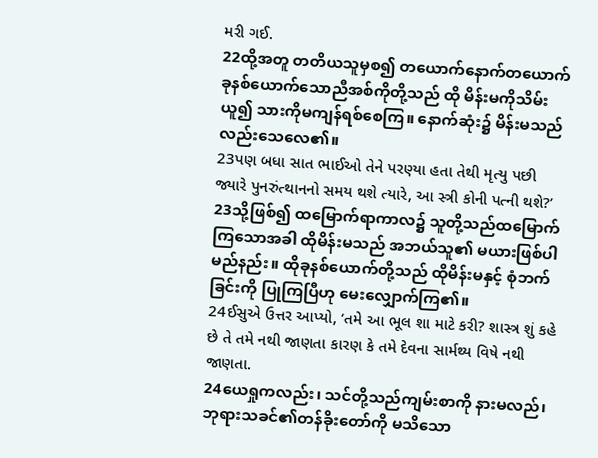મરી ગઈ.
22ထို့အတူ တတိယသူမှစ၍ တယောက်နောက်တယောက် ခုနစ်ယောက်သောညီအစ်ကိုတို့သည် ထို မိန်းမကိုသိမ်းယူ၍ သားကိုမကျန်ရစ်စေကြ။ နောက်ဆုံး၌ မိန်းမသည်လည်းသေလေ၏။
23પણ બધા સાત ભાઈઓ તેને પરણ્યા હતા તેથી મૃત્યુ પછી જ્યારે પુનરુંત્થાનનો સમય થશે ત્યારે, આ સ્ત્રી કોની પત્ની થશે?’
23သို့ဖြစ်၍ ထမြောက်ရာကာလ၌ သူတို့သည်ထမြောက်ကြသောအခါ ထိုမိန်းမသည် အဘယ်သူ၏ မယားဖြစ်ပါမည်နည်း။ ထိုခုနစ်ယောက်တို့သည် ထိုမိန်းမနှင့် စုံဘက်ခြင်းကို ပြုကြပြီဟု မေးလျှောက်ကြ၏။
24ઈસુએ ઉત્તર આપ્યો, ‘તમે આ ભૂલ શા માટે કરી? શાસ્ત્ર શું કહે છે તે તમે નથી જાણતા કારણ કે તમે દેવના સાર્મથ્ય વિષે નથી જાણતા.
24ယေရှုကလည်း၊ သင်တို့သည်ကျမ်းစာကို နားမလည်၊ ဘုရားသခင်၏တန်ခိုးတော်ကို မသိသော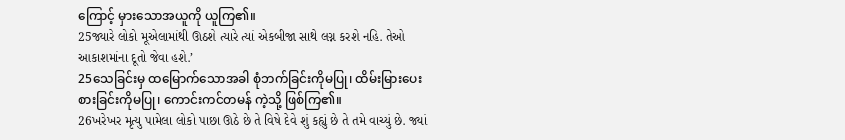ကြောင့် မှားသောအယူကို ယူကြ၏။
25જ્યારે લોકો મૂએલામાંથી ઊઠશે ત્યારે ત્યાં એકબીજા સાથે લગ્ન કરશે નહિ. તેઓ આકાશમાંના દૂતો જેવા હશે.’
25သေခြင်းမှ ထမြောက်သောအခါ စုံဘက်ခြင်းကိုမပြု၊ ထိမ်းမြားပေးစားခြင်းကိုမပြု၊ ကောင်းကင်တမန် ကဲ့သို့ ဖြစ်ကြ၏။
26ખરેખર મૃત્યુ પામેલા લોકો પાછા ઊઠે છે તે વિષે દેવે શું કહ્યું છે તે તમે વાચ્યું છે. જ્યાં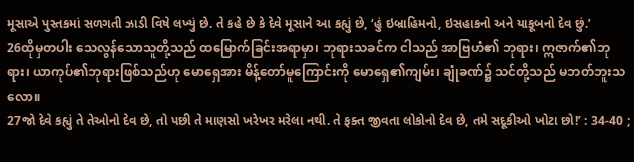મૂસાએ પુસ્તકમાં સળગતી ઝાડી વિષે લખ્યું છે. તે કહે છે કે દેવે મૂસાને આ કહ્યું છે, ‘હું ઇબ્રાહિમનો, ઇસહાકનો અને યાકૂબનો દેવ છું.’
26ထိုမှတပါး သေလွန်သောသူတို့သည် ထမြောက်ခြင်းအရာမှာ၊ ဘုရားသခင်က ငါသည် အာဗြဟံ၏ ဘုရား၊ ဣဇာက်၏ဘုရား၊ ယာကုပ်၏ဘုရားဖြစ်သည်ဟု မောရှေအား မိန့်တော်မူကြောင်းကို မောရှေ၏ကျမ်း၊ ချုံခဏ်၌ သင်တို့သည် မဘတ်ဘူးသလော။
27જો દેવે કહ્યું તે તેઓનો દેવ છે, તો પછી તે માણસો ખરેખર મરેલા નથી. તે ફક્ત જીવતા લોકોનો દેવ છે, તમે સદૂકીઓ ખોટા છો!’ : 34-40 ;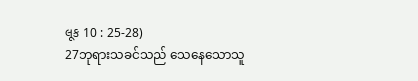લૂક 10 : 25-28)
27ဘုရားသခင်သည် သေနေသောသူ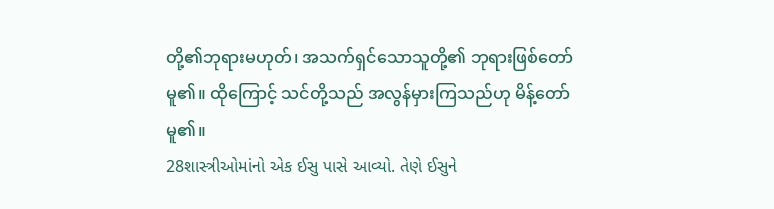တို့၏ဘုရားမဟုတ်၊ အသက်ရှင်သောသူတို့၏ ဘုရားဖြစ်တော်မူ၏။ ထိုကြောင့် သင်တို့သည် အလွန်မှားကြသည်ဟု မိန့်တော်မူ၏။
28શાસ્ત્રીઓમાંનો એક ઈસુ પાસે આવ્યો. તેણે ઈસુને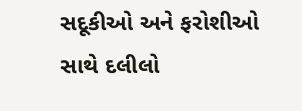સદૂકીઓ અને ફરોશીઓ સાથે દલીલો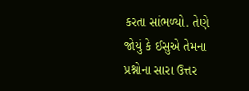કરતા સાંભળ્યો. તેણે જોયું કે ઈસુએ તેમના પ્રશ્નોના સારા ઉત્તર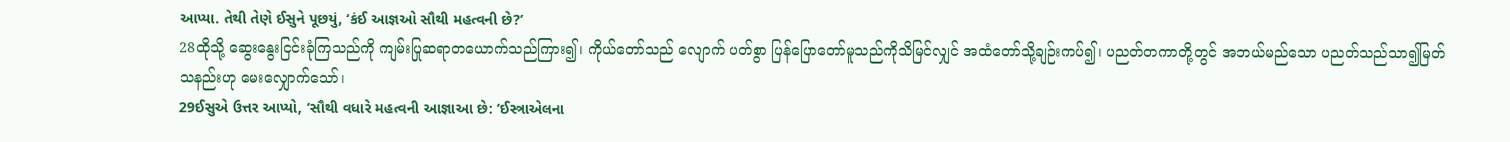આપ્યા. તેથી તેણે ઈસુને પૂછયું, ‘કંઈ આજ્ઞઓ સૌથી મહત્વની છે?’
28ထိုသို့ ဆွေးနွေးငြင်းခုံကြသည်ကို ကျမ်းပြုဆရာတယောက်သည်ကြား၍၊ ကိုယ်တော်သည် လျောက် ပတ်စွာ ပြန်ပြောတော်မူသည်ကိုသိမြင်လျှင် အထံတော်သို့ချဉ်းကပ်၍၊ ပညတ်တကာတို့တွင် အဘယ်မည်သော ပညတ်သည်သာ၍မြတ်သနည်းဟု မေးလျှောက်သော်၊
29ઈસુએ ઉત્તર આપ્યો, ‘સૌથી વધારે મહત્વની આજ્ઞાઆ છે: ‘ઈસ્ત્રાએલના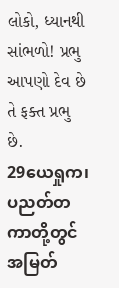લોકો, ધ્યાનથી સાંભળો! પ્રભુ આપણો દેવ છે તે ફક્ત પ્રભુ છે.
29ယေရှုက၊ ပညတ်တကာတို့တွင် အမြတ်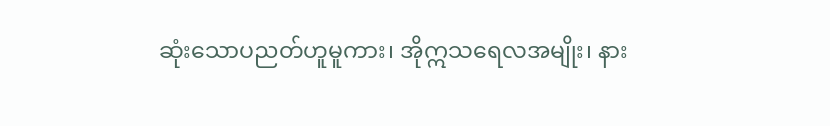ဆုံးသောပညတ်ဟူမူကား၊ အိုဣသရေလအမျိုး၊ နား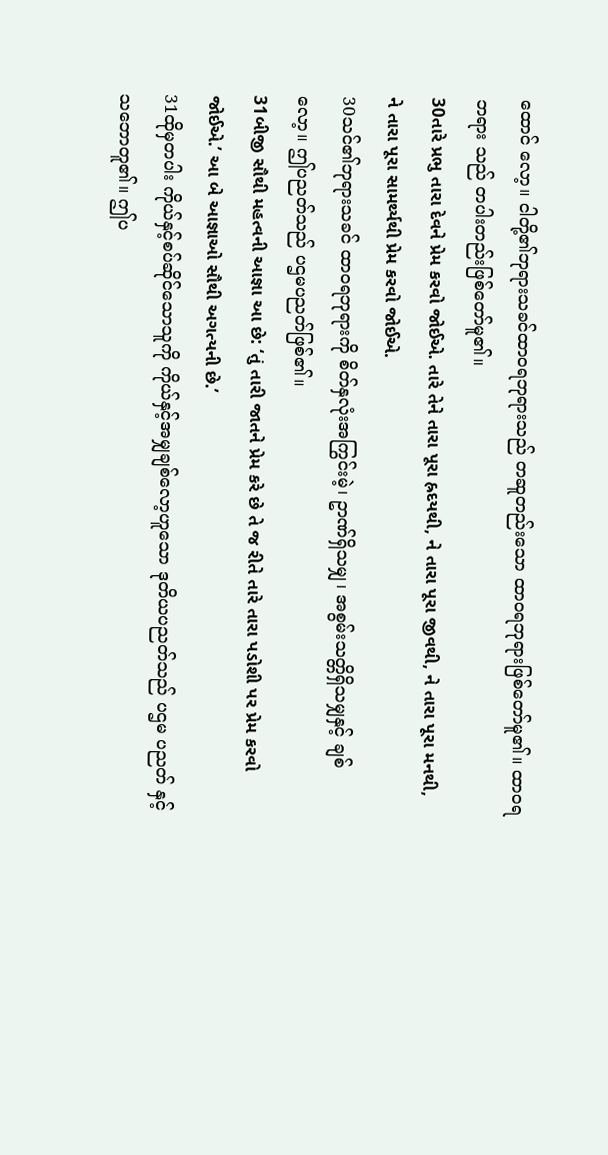ထောင် လော့။ ငါတို့၏ဘုရားသခင်ထာဝရဘုရားသည် တဆူတည်းသော ထာဝရဘုရားဖြစ်တော်မူ၏။ ထာဝရဘရား သည် တပါးတည်းဖြစ်တော်မူ၏။
30તારે પ્રભુ તારા દેવને પ્રેમ કરવો જોઈએ. તારે તેને તારા પૂરા હ્રદયથી, ને તારા પૂરા જીવથી, ને તારા પૂરા મનથી, ને તારા પૂરા સામર્થ્યથી પ્રેમ કરવો જોઈએ.
30သင်၏ဘုရားသခင် ထာဝရဘုရားကို စိတ်နှလုံးအကြွင်းမဲ့၊ ဥာဏ်ရှိသမျှ၊ အစွမ်းသတ္တိရှိသမျှနှင့် ချစ်လော့။ ဤပညတ်သည် ပဌမပညတ်ဖြစ်၏။
31બીજી સૌથી મહત્વની આજ્ઞા આ છે: ‘તું તારી જાતને પ્રેમ કરે છે તે જ રીતે તારે તારા પડોશી પર પ્રેમ કરવો જોઈએ.’ આ બે આજ્ઞાઓ સૌથી અગત્યની છે.’
31ထိုမှတပါး ကိုယ်နှင့်စပ်ဆိုင်သောသူကို ကိုယ်နှင့်အမျှချစ်လော့ဟူသော ဒုတိယပညတ်သည် ပဌမ ပညတ် နှင့်သဘောတူ၏။ ဤပ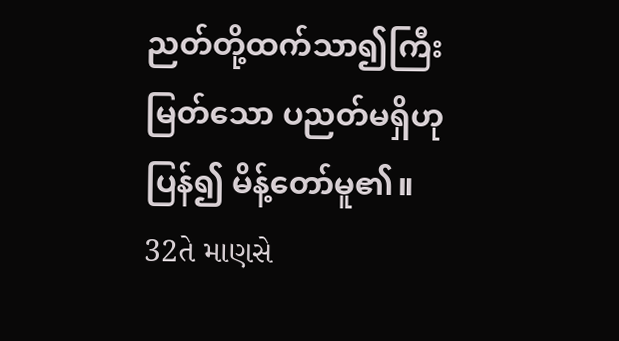ညတ်တို့ထက်သာ၍ကြီးမြတ်သော ပညတ်မရှိဟုပြန်၍ မိန့်တော်မူ၏။
32તે માણસે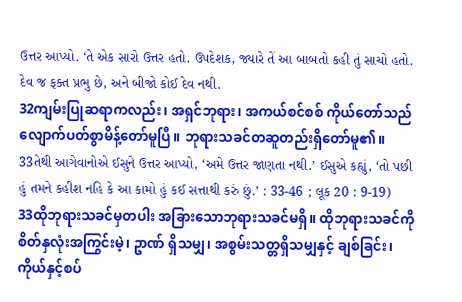ઉત્તર આપ્યો. ‘તે એક સારો ઉત્તર હતો. ઉપદેશક, જ્યારે તેં આ બાબતો કહી તું સાચો હતો. દેવ જ ફક્ત પ્રભુ છે, અને બીજો કોઈ દેવ નથી.
32ကျမ်းပြုဆရာကလည်း၊ အရှင်ဘုရား၊ အကယ်စင်စစ် ကိုယ်တော်သည် လျောက်ပတ်စွာမိန့်တော်မူပြီ။ ဘုရားသခင်တဆူတည်းရှိတော်မူ၏။
33તેથી આગેવાનોએ ઈસુને ઉત્તર આપ્યો, ‘અમે ઉત્તર જાણતા નથી.’ ઈસુએ કહ્યું, ‘તો પછી હું તમને કહીશ નહિ કે આ કામો હું કઈ સત્તાથી કરું છું.’ : 33-46 ; લૂક 20 : 9-19)
33ထိုဘုရားသခင်မှတပါး အခြားသောဘုရားသခင်မရှိ။ ထိုဘုရားသခင်ကို စိတ်နှလုံးအကြွင်းမဲ့၊ ဥာဏ် ရှိသမျှ၊ အစွမ်းသတ္တရှိသမျှနှင့် ချစ်ခြင်း၊ ကိုယ်နှင့်စပ်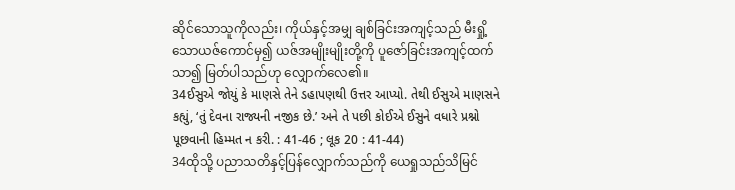ဆိုင်သောသူကိုလည်း၊ ကိုယ်နှင့်အမျှ ချစ်ခြင်းအကျင့်သည် မီးရှို့သောယဇ်ကောင်မှ၍ ယဇ်အမျိုးမျိုးတို့ကို ပူဇော်ခြင်းအကျင့်ထက်သာ၍ မြတ်ပါသည်ဟု လျှောက်လေ၏။
34ઈસુએ જોયું કે માણસે તેને ડહાપણથી ઉત્તર આપ્યો. તેથી ઈસુએ માણસને કહ્યું, ‘તું દેવના રાજ્યની નજીક છે.’ અને તે પછી કોઈએ ઈસુને વધારે પ્રશ્નો પૂછવાની હિમ્મત ન કરી. : 41-46 ; લૂક 20 : 41-44)
34ထိုသို့ ပညာသတိနှင့်ပြန်လျှောက်သည်ကို ယေရှုသည်သိမြင်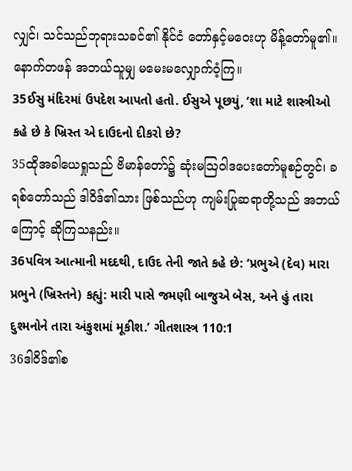လျှင်၊ သင်သည်ဘုရားသခင်၏ နိုင်ငံ တော်နှင့်မဝေးဟု မိန့်တော်မူ၏။ နောက်တဖန် အဘယ်သူမျှ မမေးမလျှောက်ဝံ့ကြ။
35ઈસુ મંદિરમાં ઉપદેશ આપતો હતો. ઈસુએ પૂછયું, ‘શા માટે શાસ્ત્રીઓ કહે છે કે ખ્રિસ્ત એ દાઉદનો દીકરો છે?
35ထိုအခါယေရှုသည် ဗိမာန်တော်၌ ဆုံးမဩဝါဒပေးတော်မူစဉ်တွင်၊ ခရစ်တော်သည် ဒါဝိဒ်၏သား ဖြစ်သည်ဟု ကျမ်းပြုဆရာတို့သည် အဘယ်ကြောင့် ဆိုကြသနည်း။
36પવિત્ર આત્માની મદદથી, દાઉદ તેની જાતે કહે છે: ‘પ્રભુએ (દેવ) મારા પ્રભુને (ખ્રિસ્તને) કહ્યું: મારી પાસે જમણી બાજુએ બેસ, અને હું તારા દુશ્મનોને તારા અંકુશમાં મૂકીશ.’ ગીતશાસ્ત્ર 110:1
36ဒါဝိဒ်၏စ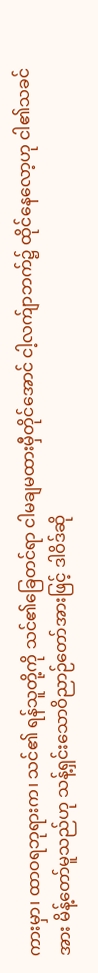ကားမှာ၊ ထာဝရဘုရားက၊ သင်၏ ရန်သူတို့ကို သင်၏ခြေတင်ရာ ငါမချမထားမှီတိုင်အောင် ငါ့လက်ျာဘက်၌ ထိုင်နေလော့ဟု ငါ၏သခင်အား မိန့်တော်မူသည်ဟု သန့်ရှင်းသောဝိညာဉ်တော်အားဖြင့် ဒါဝိဒ်ဆို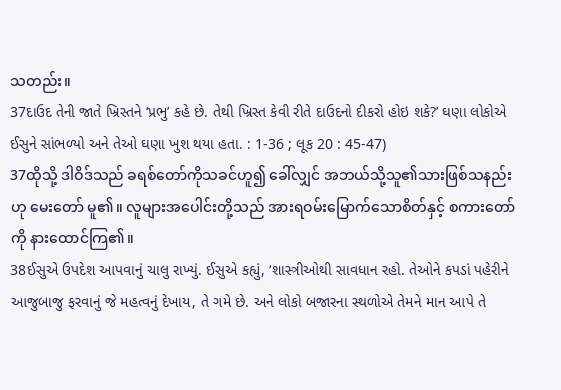သတည်း။
37દાઉદ તેની જાતે ખ્રિસ્તને ‘પ્રભુ’ કહે છે. તેથી ખ્રિસ્ત કેવી રીતે દાઉદનો દીકરો હોઇ શકે?’ ઘણા લોકોએ ઈસુને સાંભળ્યો અને તેઓ ઘણા ખુશ થયા હતા. : 1-36 ; લૂક 20 : 45-47)
37ထိုသို့ ဒါဝိဒ်သည် ခရစ်တော်ကိုသခင်ဟူ၍ ခေါ်လျှင် အဘယ်သို့သူ၏သားဖြစ်သနည်းဟု မေးတော် မူ၏။ လူများအပေါင်းတို့သည် အားရဝမ်းမြောက်သောစိတ်နှင့် စကားတော်ကို နားထောင်ကြ၏။
38ઈસુએ ઉપદેશ આપવાનું ચાલુ રાખ્યું. ઈસુએ કહ્યું, ‘શાસ્ત્રીઓથી સાવધાન રહો. તેઓને કપડાં પહેરીને આજુબાજુ ફરવાનું જે મહત્વનું દેખાય, તે ગમે છે. અને લોકો બજારના સ્થળોએ તેમને માન આપે તે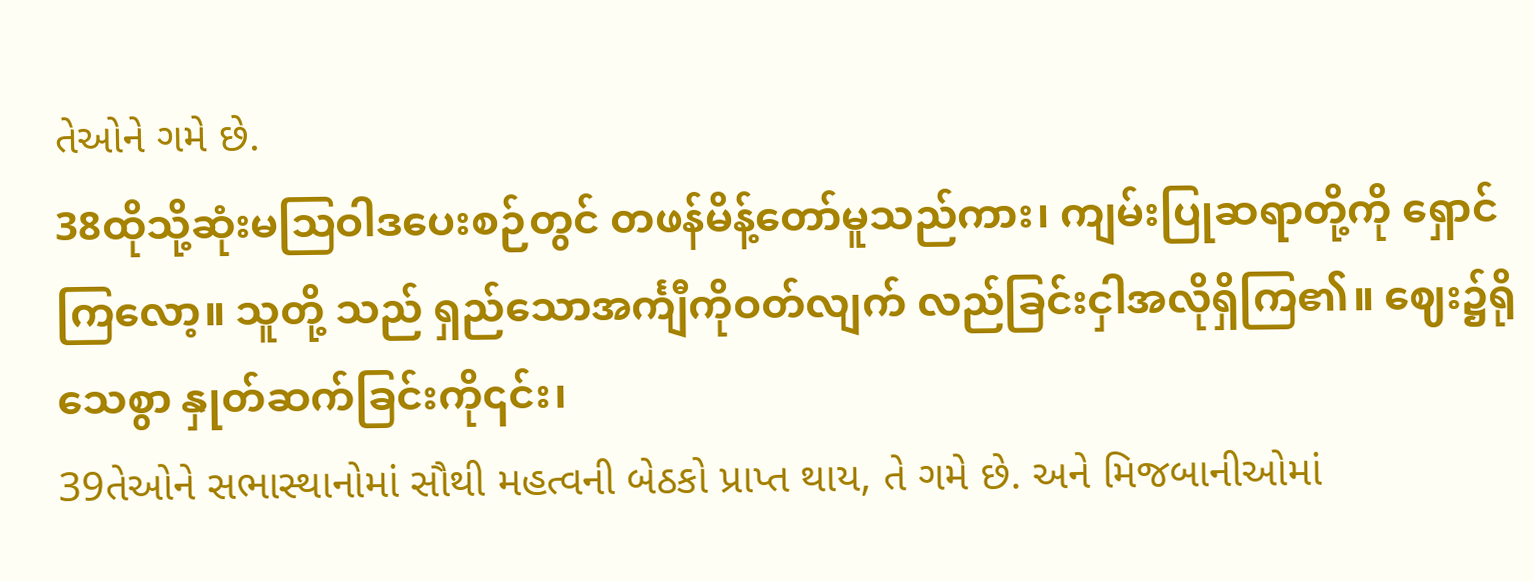તેઓને ગમે છે.
38ထိုသို့ဆုံးမဩဝါဒပေးစဉ်တွင် တဖန်မိန့်တော်မူသည်ကား၊ ကျမ်းပြုဆရာတို့ကို ရှောင်ကြလော့။ သူတို့ သည် ရှည်သောအင်္ကျီကိုဝတ်လျက် လည်ခြင်းငှါအလိုရှိကြ၏။ ဈေး၌ရိုသေစွာ နှုတ်ဆက်ခြင်းကို၎င်း၊
39તેઓને સભાસ્થાનોમાં સૌથી મહત્વની બેઠકો પ્રાપ્ત થાય, તે ગમે છે. અને મિજબાનીઓમાં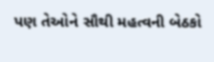પણ તેઓને સૌથી મહત્વની બેઠકો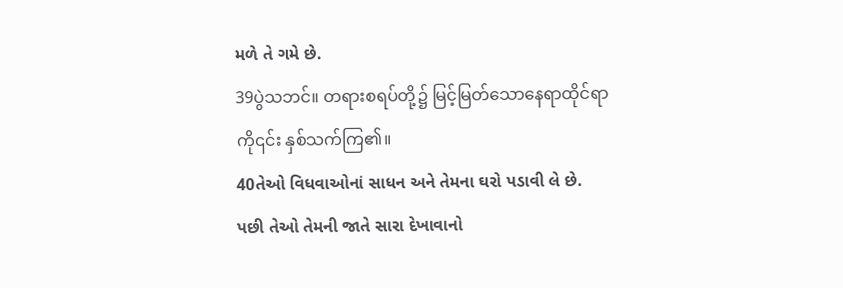મળે તે ગમે છે.
39ပွဲသဘင်။ တရားစရပ်တို့၌ မြင့်မြတ်သောနေရာထိုင်ရာကို၎င်း နှစ်သက်ကြ၏။
40તેઓ વિધવાઓનાં સાધન અને તેમના ઘરો પડાવી લે છે. પછી તેઓ તેમની જાતે સારા દેખાવાનો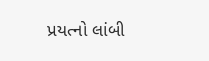પ્રયત્નો લાંબી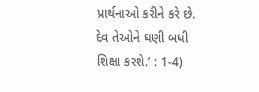પ્રાર્થનાઓ કરીને કરે છે. દેવ તેઓને ઘણી બધી શિક્ષા કરશે.’ : 1-4)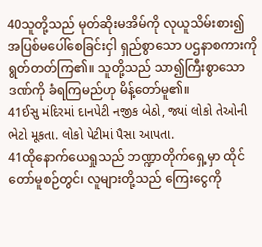40သူတို့သည် မုတ်ဆိုးမအိမ်ကို လုယူသိမ်းစား၍ အပြစ်မပေါ်စေခြင်းငှါ ရှည်စွာသော ပဌနာစကားကို ရွတ်တတ်ကြ၏။ သူတို့သည် သာ၍ကြီးစွာသောဒဏ်ကို ခံရကြမည်ဟု မိန့်တော်မူ၏။
41ઈસુ મંદિરમાં દાનપેટી નજીક બેઠો, જ્યાં લોકો તેઓની ભેટો મૂકતા. લોકો પેટીમાં પૈસા આપતા.
41ထိုနောက်ယေရှုသည် ဘဏ္ဍာတိုက်ရှေ့မှာ ထိုင်တော်မူစဉ်တွင်၊ လူများတို့သည် ကြေးငွေကို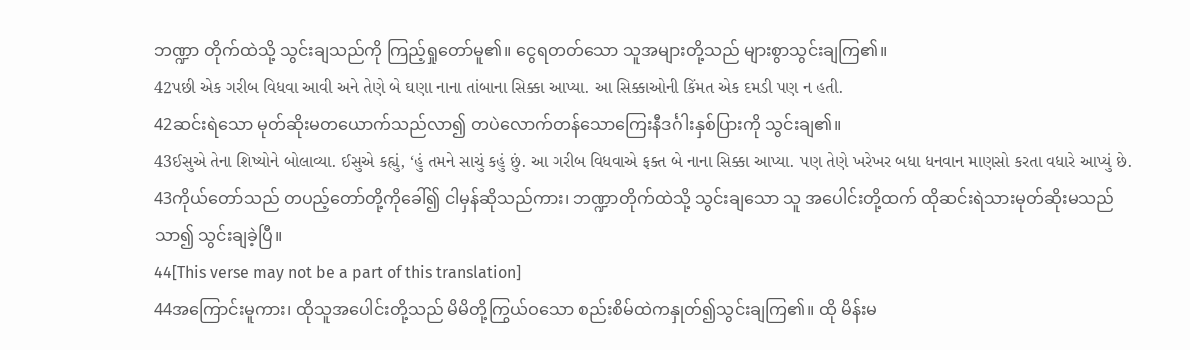ဘဏ္ဍာ တိုက်ထဲသို့ သွင်းချသည်ကို ကြည့်ရှုတော်မူ၏။ ငွေရတတ်သော သူအများတို့သည် များစွာသွင်းချကြ၏။
42પછી એક ગરીબ વિધવા આવી અને તેણે બે ઘણા નાના તાંબાના સિક્કા આપ્યા. આ સિક્કાઓની કિંમત એક દમડી પણ ન હતી.
42ဆင်းရဲသော မုတ်ဆိုးမတယောက်သည်လာ၍ တပဲလောက်တန်သောကြေးနီဒင်္ဂါးနှစ်ပြားကို သွင်းချ၏။
43ઈસુએ તેના શિષ્યોને બોલાવ્યા. ઈસુએ કહ્યું, ‘હું તમને સાચું કહું છું. આ ગરીબ વિધવાએ ફક્ત બે નાના સિક્કા આપ્યા. પણ તેણે ખરેખર બધા ધનવાન માણસો કરતા વધારે આપ્યું છે.
43ကိုယ်တော်သည် တပည့်တော်တို့ကိုခေါ်၍ ငါမှန်ဆိုသည်ကား၊ ဘဏ္ဍာတိုက်ထဲသို့ သွင်းချသော သူ အပေါင်းတို့ထက် ထိုဆင်းရဲသားမုတ်ဆိုးမသည်သာ၍ သွင်းချခဲ့ပြီ။
44[This verse may not be a part of this translation]
44အကြောင်းမူကား၊ ထိုသူအပေါင်းတို့သည် မိမိတို့ကြွယ်ဝသော စည်းစိမ်ထဲကနှုတ်၍သွင်းချကြ၏။ ထို မိန်းမ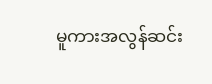မူကားအလွန်ဆင်း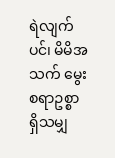ရဲလျက်ပင်၊ မိမိအသက် မွေးစရာဥစ္စာရှိသမျှ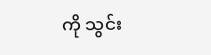ကို သွင်း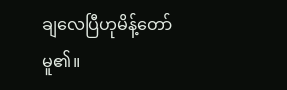ချလေပြီဟုမိန့်တော်မူ၏။